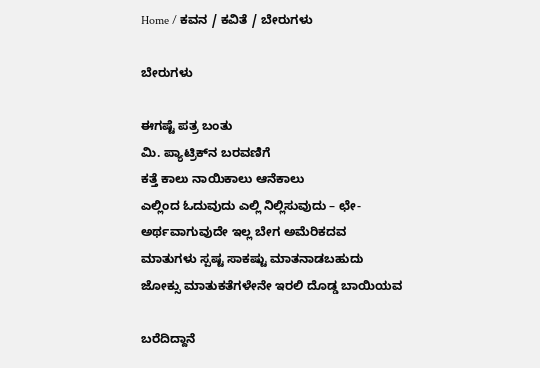Home / ಕವನ / ಕವಿತೆ / ಬೇರುಗಳು

ಬೇರುಗಳು

ಈಗಷ್ಟೆ ಪತ್ರ ಬಂತು
ಮಿ. ಪ್ಯಾಟ್ರಿಕ್‌ನ ಬರವಣಿಗೆ
ಕತ್ತೆ ಕಾಲು ನಾಯಿಕಾಲು ಆನೆಕಾಲು
ಎಲ್ಲಿಂದ ಓದುವುದು ಎಲ್ಲಿ ನಿಲ್ಲಿಸುವುದು – ಛೇ-
ಅರ್ಥವಾಗುವುದೇ ಇಲ್ಲ ಬೇಗ ಅಮೆರಿಕದವ
ಮಾತುಗಳು ಸ್ಪಷ್ಟ ಸಾಕಷ್ಟು ಮಾತನಾಡಬಹುದು
ಜೋಕ್ಸು ಮಾತುಕತೆಗಳೇನೇ ಇರಲಿ ದೊಡ್ಡ ಬಾಯಿಯವ

ಬರೆದಿದ್ದಾನೆ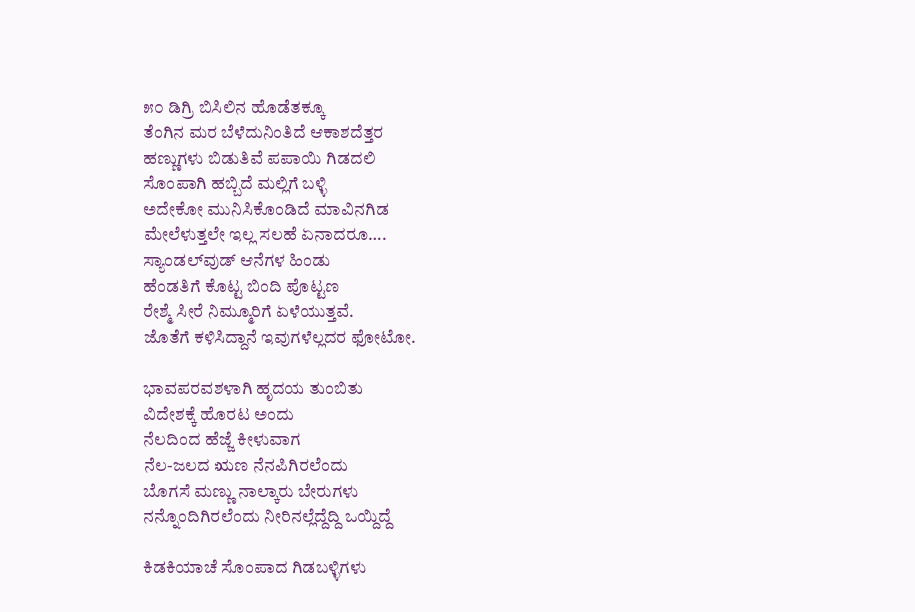೫೦ ಡಿಗ್ರಿ ಬಿಸಿಲಿನ ಹೊಡೆತಕ್ಕೂ
ತೆಂಗಿನ ಮರ ಬೆಳೆದುನಿಂತಿದೆ ಆಕಾಶದೆತ್ತರ
ಹಣ್ಣುಗಳು ಬಿಡುತಿವೆ ಪಪಾಯಿ ಗಿಡದಲಿ
ಸೊಂಪಾಗಿ ಹಬ್ಬಿದೆ ಮಲ್ಲಿಗೆ ಬಳ್ಳಿ
ಅದೇಕೋ ಮುನಿಸಿಕೊಂಡಿದೆ ಮಾವಿನಗಿಡ
ಮೇಲೆಳುತ್ತಲೇ ಇಲ್ಲ ಸಲಹೆ ಏನಾದರೂ….
ಸ್ಯಾಂಡಲ್‌ವುಡ್ ಆನೆಗಳ ಹಿಂಡು
ಹೆಂಡತಿಗೆ ಕೊಟ್ಟ ಬಿಂದಿ ಪೊಟ್ಟಣ
ರೇಶ್ಮೆ ಸೀರೆ ನಿಮ್ಮೂರಿಗೆ ಏಳೆಯುತ್ತವೆ.
ಜೊತೆಗೆ ಕಳಿಸಿದ್ದಾನೆ ಇವುಗಳೆಲ್ಲದರ ಫೋಟೋ.

ಭಾವಪರವಶಳಾಗಿ ಹೃದಯ ತುಂಬಿತು
ವಿದೇಶಕ್ಕೆ ಹೊರಟ ಅಂದು
ನೆಲದಿಂದ ಹೆಜ್ಜೆ ಕೀಳುವಾಗ
ನೆಲ-ಜಲದ ಋಣ ನೆನಪಿಗಿರಲೆಂದು
ಬೊಗಸೆ ಮಣ್ಣು ನಾಲ್ಕಾರು ಬೇರುಗಳು
ನನ್ನೊಂದಿಗಿರಲೆಂದು ನೀರಿನಲ್ಲೆದ್ದೆದ್ದಿ ಒಯ್ದಿದ್ದೆ

ಕಿಡಕಿಯಾಚೆ ಸೊಂಪಾದ ಗಿಡಬಳ್ಳಿಗಳು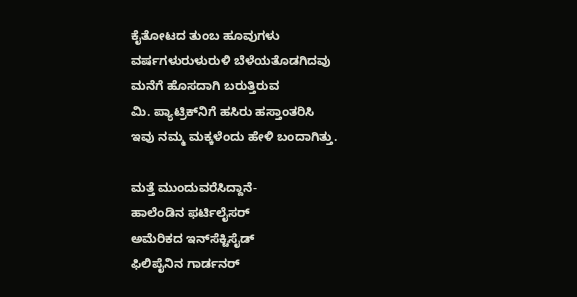ಕೈತೋಟದ ತುಂಬ ಹೂವುಗಳು
ವರ್ಷಗಳುರುಳುರುಳಿ ಬೆಳೆಯತೊಡಗಿದವು
ಮನೆಗೆ ಹೊಸದಾಗಿ ಬರುತ್ತಿರುವ
ಮಿ. ಪ್ಯಾಟ್ರಿಕ್‌ನಿಗೆ ಹಸಿರು ಹಸ್ತಾಂತರಿಸಿ
ಇವು ನಮ್ಮ ಮಕ್ಕಳೆಂದು ಹೇಳಿ ಬಂದಾಗಿತ್ತು.

ಮತ್ತೆ ಮುಂದುವರೆಸಿದ್ದಾನೆ-
ಹಾಲೆಂಡಿನ ಫರ್ಟಿಲೈಸರ್
ಅಮೆರಿಕದ ಇನ್‌ಸೆಕ್ಟಿಸೈಡ್
ಫಿಲಿಪೈನಿನ ಗಾರ್ಡನರ್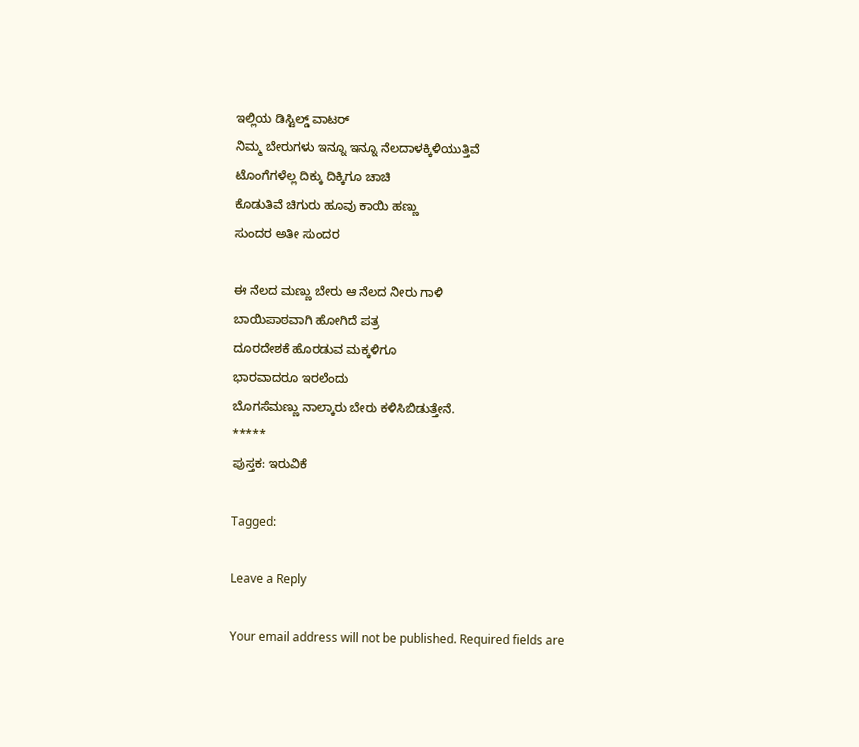ಇಲ್ಲಿಯ ಡಿಸ್ಟಿಲ್ಡ್ ವಾಟರ್
ನಿಮ್ಮ ಬೇರುಗಳು ಇನ್ನೂ ಇನ್ನೂ ನೆಲದಾಳಕ್ಕಿಳಿಯುತ್ತಿವೆ
ಟೊಂಗೆಗಳೆಲ್ಲ ದಿಕ್ಕು ದಿಕ್ಕಿಗೂ ಚಾಚಿ
ಕೊಡುತಿವೆ ಚಿಗುರು ಹೂವು ಕಾಯಿ ಹಣ್ಣು
ಸುಂದರ ಅತೀ ಸುಂದರ

ಈ ನೆಲದ ಮಣ್ಣು ಬೇರು ಆ ನೆಲದ ನೀರು ಗಾಳಿ
ಬಾಯಿಪಾಠವಾಗಿ ಹೋಗಿದೆ ಪತ್ರ
ದೂರದೇಶಕೆ ಹೊರಡುವ ಮಕ್ಕಳಿಗೂ
ಭಾರವಾದರೂ ಇರಲೆಂದು
ಬೊಗಸೆಮಣ್ಣು ನಾಲ್ಕಾರು ಬೇರು ಕಳಿಸಿಬಿಡುತ್ತೇನೆ.
*****
ಪುಸ್ತಕ: ಇರುವಿಕೆ

Tagged:

Leave a Reply

Your email address will not be published. Required fields are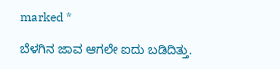marked *

ಬೆಳಗಿನ ಜಾವ ಆಗಲೇ ಐದು ಬಡಿದಿತ್ತು.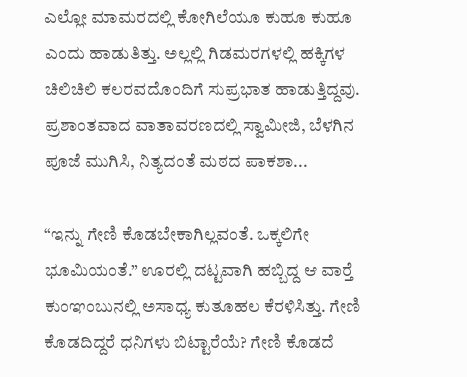ಎಲ್ಲೋ ಮಾಮರದಲ್ಲಿ ಕೋಗಿಲೆಯೂ ಕುಹೂ ಕುಹೂ ಎಂದು ಹಾಡುತಿತ್ತು. ಅಲ್ಲಲ್ಲಿ ಗಿಡಮರಗಳಲ್ಲಿ ಹಕ್ಕಿಗಳ ಚಿಲಿಚಿಲಿ ಕಲರವದೊಂದಿಗೆ ಸುಪ್ರಭಾತ ಹಾಡುತ್ತಿದ್ದವು. ಪ್ರಶಾಂತವಾದ ವಾತಾವರಣದಲ್ಲಿ ಸ್ವಾಮೀಜಿ, ಬೆಳಗಿನ ಪೂಜೆ ಮುಗಿಸಿ, ನಿತ್ಯದಂತೆ ಮಠದ ಪಾಕಶಾ...

“ಇನ್ನು ಗೇಣಿ ಕೊಡಬೇಕಾಗಿಲ್ಲವಂತೆ. ಒಕ್ಕಲಿಗೇ ಭೂಮಿಯಂತೆ.” ಊರಲ್ಲಿ ದಟ್ಟವಾಗಿ ಹಬ್ಬಿದ್ದ ಆ ವಾರ್‍ತೆ ಕುಂಞಂಬುನಲ್ಲಿ ಅಸಾಧ್ಯ ಕುತೂಹಲ ಕೆರಳಿಸಿತ್ತು. ಗೇಣಿ ಕೊಡದಿದ್ದರೆ ಧನಿಗಳು ಬಿಟ್ಟಾರೆಯೆ? ಗೇಣಿ ಕೊಡದೆ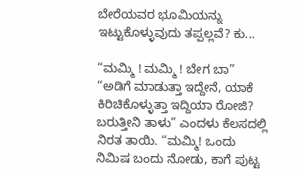ಬೇರೆಯವರ ಭೂಮಿಯನ್ನು ಇಟ್ಟುಕೊಳ್ಳುವುದು ತಪ್ಪಲ್ಲವೆ? ಕು...

“ಮಮ್ಮಿ ! ಮಮ್ಮಿ ! ಬೇಗ ಬಾ” “ಅಡಿಗೆ ಮಾಡುತ್ತಾ ಇದ್ದೇನೆ, ಯಾಕೆ ಕಿರಿಚಿಕೊಳ್ಳುತ್ತಾ ಇದ್ದಿಯಾ ರೋಜಿ? ಬರುತ್ತೀನಿ ತಾಳು” ಎಂದಳು ಕೆಲಸದಲ್ಲಿ ನಿರತ ತಾಯಿ. “ಮಮ್ಮಿ! ಒಂದು ನಿಮಿಷ ಬಂದು ನೋಡು, ಕಾಗೆ ಪುಟ್ಟ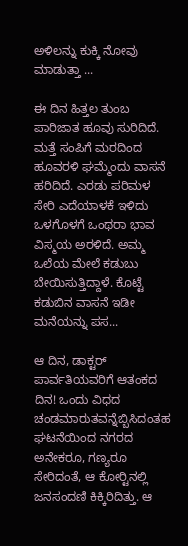ಅಳಿಲನ್ನು ಕುಕ್ಕಿ ನೋವು ಮಾಡುತ್ತಾ ...

ಈ ದಿನ ಹಿತ್ತಲ ತುಂಬ ಪಾರಿಜಾತ ಹೂವು ಸುರಿದಿದೆ. ಮತ್ತೆ ಸಂಪಿಗೆ ಮರದಿಂದ ಹೂವರಳಿ ಘಮ್ಮೆಂದು ವಾಸನೆ ಹರಿದಿದೆ. ಎರಡು ಪರಿಮಳ ಸೇರಿ ಎದೆಯಾಳಕೆ ಇಳಿದು ಒಳಗೊಳಗೆ ಒಂಥರಾ ಭಾವ ವಿಸ್ಮಯ ಅರಳಿದೆ. ಅಮ್ಮ ಒಲೆಯ ಮೇಲೆ ಕಡುಬು ಬೇಯಿಸುತ್ತಿದ್ದಾಳೆ. ಕೊಟ್ಟೆ ಕಡುಬಿನ ವಾಸನೆ ಇಡೀ ಮನೆಯನ್ನು ಪಸ...

ಆ ದಿನ, ಡಾಕ್ಟರ್ ಪಾರ್ವತಿಯವರಿಗೆ ಆತಂಕದ ದಿನ! ಒಂದು ವಿಧದ ಚಂಡಮಾರುತವನ್ನೆಬ್ಬಿಸಿದಂತಹ ಘಟನೆಯಿಂದ ನಗರದ ಅನೇಕರೂ, ಗಣ್ಯರೂ ಸೇರಿದಂತೆ, ಆ ಕೋರ್‍ಟಿನಲ್ಲಿ ಜನಸಂದಣಿ ಕಿಕ್ಕಿರಿದಿತ್ತು. ಆ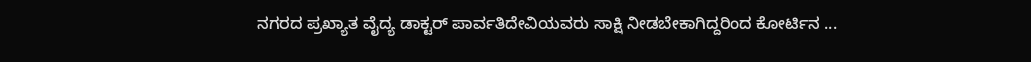ನಗರದ ಪ್ರಖ್ಯಾತ ವೈದ್ಯ ಡಾಕ್ಟರ್ ಪಾರ್ವತಿದೇವಿಯವರು ಸಾಕ್ಷಿ ನೀಡಬೇಕಾಗಿದ್ದರಿಂದ ಕೋರ್ಟಿನ ...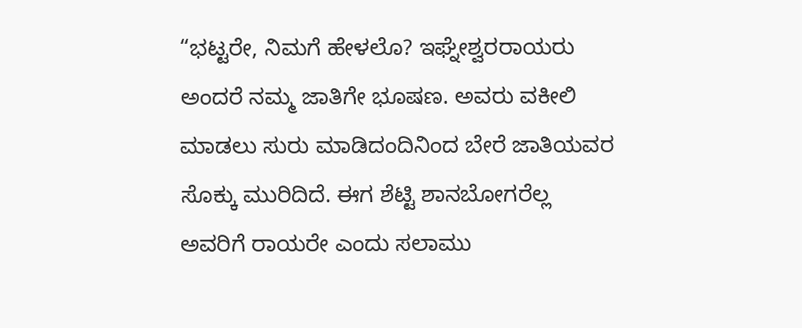“ಭಟ್ಟರೇ, ನಿಮಗೆ ಹೇಳಲೊ? ಇಘ್ನೇಶ್ವರರಾಯರು ಅಂದರೆ ನಮ್ಮ ಜಾತಿಗೇ ಭೂಷಣ. ಅವರು ವಕೀಲಿ ಮಾಡಲು ಸುರು ಮಾಡಿದಂದಿನಿಂದ ಬೇರೆ ಜಾತಿಯವರ ಸೊಕ್ಕು ಮುರಿದಿದೆ. ಈಗ ಶೆಟ್ಟಿ ಶಾನಬೋಗರೆಲ್ಲ ಅವರಿಗೆ ರಾಯರೇ ಎಂದು ಸಲಾಮು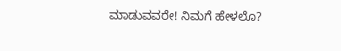ಮಾಡುವವರೇ! ನಿಮಗೆ ಹೇಳಲೊ?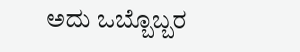ಅದು ಒಬ್ಬೊಬ್ಬರ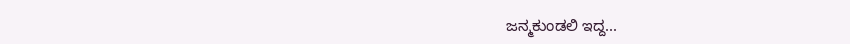ಜನ್ಮಕುಂಡಲಿ ಇದ್ದ...